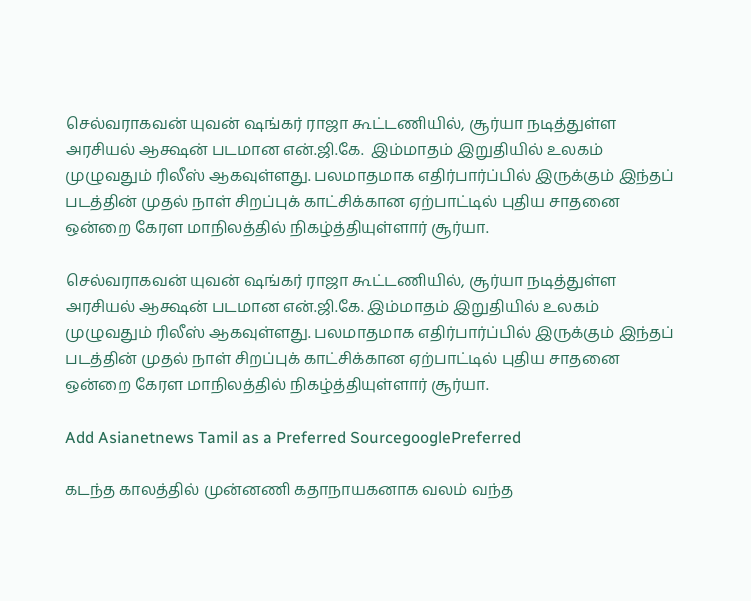செல்வராகவன் யுவன் ஷங்கர் ராஜா கூட்டணியில், சூர்யா நடித்துள்ள அரசியல் ஆக்ஷன் படமான என்.ஜி.கே.  இம்மாதம் இறுதியில் உலகம் முழுவதும் ரிலீஸ் ஆகவுள்ளது. பலமாதமாக எதிர்பார்ப்பில் இருக்கும் இந்தப் படத்தின் முதல் நாள் சிறப்புக் காட்சிக்கான ஏற்பாட்டில் புதிய சாதனை ஒன்றை கேரள மாநிலத்தில் நிகழ்த்தியுள்ளார் சூர்யா.

செல்வராகவன் யுவன் ஷங்கர் ராஜா கூட்டணியில், சூர்யா நடித்துள்ள அரசியல் ஆக்ஷன் படமான என்.ஜி.கே. இம்மாதம் இறுதியில் உலகம் முழுவதும் ரிலீஸ் ஆகவுள்ளது. பலமாதமாக எதிர்பார்ப்பில் இருக்கும் இந்தப் படத்தின் முதல் நாள் சிறப்புக் காட்சிக்கான ஏற்பாட்டில் புதிய சாதனை ஒன்றை கேரள மாநிலத்தில் நிகழ்த்தியுள்ளார் சூர்யா.

Add Asianetnews Tamil as a Preferred SourcegooglePreferred

கடந்த காலத்தில் முன்னணி கதாநாயகனாக வலம் வந்த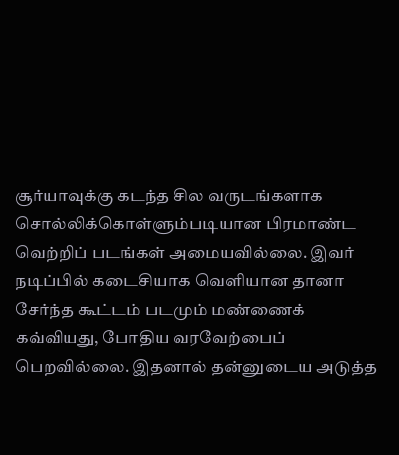சூர்யாவுக்கு கடந்த சில வருடங்களாக சொல்லிக்கொள்ளும்படியான பிரமாண்ட வெற்றிப் படங்கள் அமையவில்லை. இவர் நடிப்பில் கடைசியாக வெளியான தானா சேர்ந்த கூட்டம் படமும் மண்ணைக் கவ்வியது, போதிய வரவேற்பைப் பெறவில்லை. இதனால் தன்னுடைய அடுத்த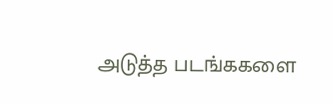அடுத்த படங்ககளை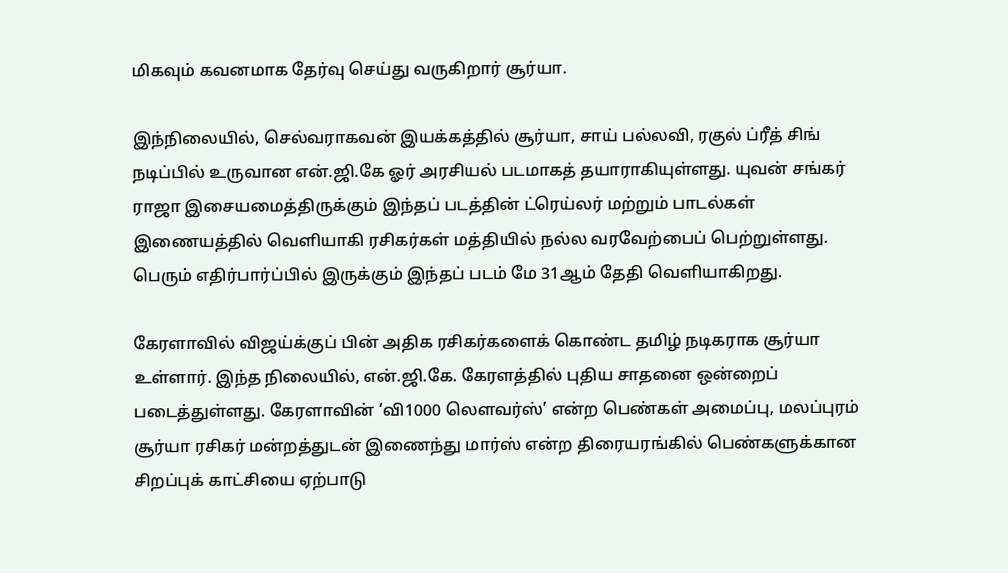மிகவும் கவனமாக தேர்வு செய்து வருகிறார் சூர்யா.

இந்நிலையில், செல்வராகவன் இயக்கத்தில் சூர்யா, சாய் பல்லவி, ரகுல் ப்ரீத் சிங் நடிப்பில் உருவான என்.ஜி.கே ஓர் அரசியல் படமாகத் தயாராகியுள்ளது. யுவன் சங்கர் ராஜா இசையமைத்திருக்கும் இந்தப் படத்தின் ட்ரெய்லர் மற்றும் பாடல்கள் இணையத்தில் வெளியாகி ரசிகர்கள் மத்தியில் நல்ல வரவேற்பைப் பெற்றுள்ளது. பெரும் எதிர்பார்ப்பில் இருக்கும் இந்தப் படம் மே 31ஆம் தேதி வெளியாகிறது.

கேரளாவில் விஜய்க்குப் பின் அதிக ரசிகர்களைக் கொண்ட தமிழ் நடிகராக சூர்யா உள்ளார். இந்த நிலையில், என்.ஜி.கே. கேரளத்தில் புதிய சாதனை ஒன்றைப் படைத்துள்ளது. கேரளாவின் ‘வி1000 லௌவர்ஸ்’ என்ற பெண்கள் அமைப்பு, மலப்புரம் சூர்யா ரசிகர் மன்றத்துடன் இணைந்து மார்ஸ் என்ற திரையரங்கில் பெண்களுக்கான சிறப்புக் காட்சியை ஏற்பாடு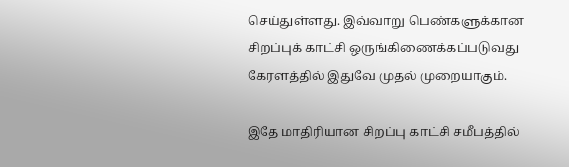செய்துள்ளது. இவ்வாறு பெண்களுக்கான சிறப்புக் காட்சி ஒருங்கிணைக்கப்படுவது கேரளத்தில் இதுவே முதல் முறையாகும்.

இதே மாதிரியான சிறப்பு காட்சி சமீபத்தில்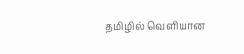தமிழில் வெளியான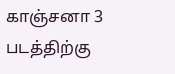காஞ்சனா 3 படத்திற்கு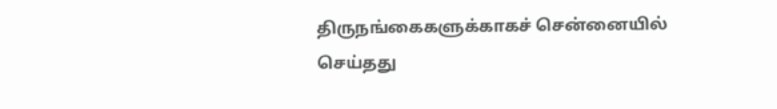திருநங்கைகளுக்காகச் சென்னையில் செய்தது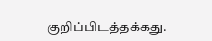குறிப்பிடத்தக்கது.